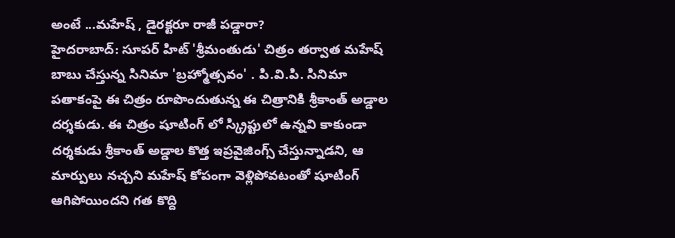అంటే ...మహేష్ , డైరక్టరూ రాజీ పడ్డారా?
హైదరాబాద్: సూపర్ హిట్ 'శ్రీమంతుడు' చిత్రం తర్వాత మహేష్ బాబు చేస్తున్న సినిమా 'బ్రహ్మోత్సవం' . పి.వి.పి. సినిమా పతాకంపై ఈ చిత్రం రూపొందుతున్న ఈ చిత్రానికి శ్రీకాంత్ అడ్డాల దర్శకుడు. ఈ చిత్రం షూటింగ్ లో స్క్రిప్టులో ఉన్నవి కాకుండా దర్శకుడు శ్రీకాంత్ అడ్డాల కొత్త ఇప్రవైజింగ్స్ చేస్తున్నాడని, ఆ మార్పులు నచ్చని మహేష్ కోపంగా వెళ్లిపోవటంతో షూటింగ్ ఆగిపోయిందని గత కొద్ది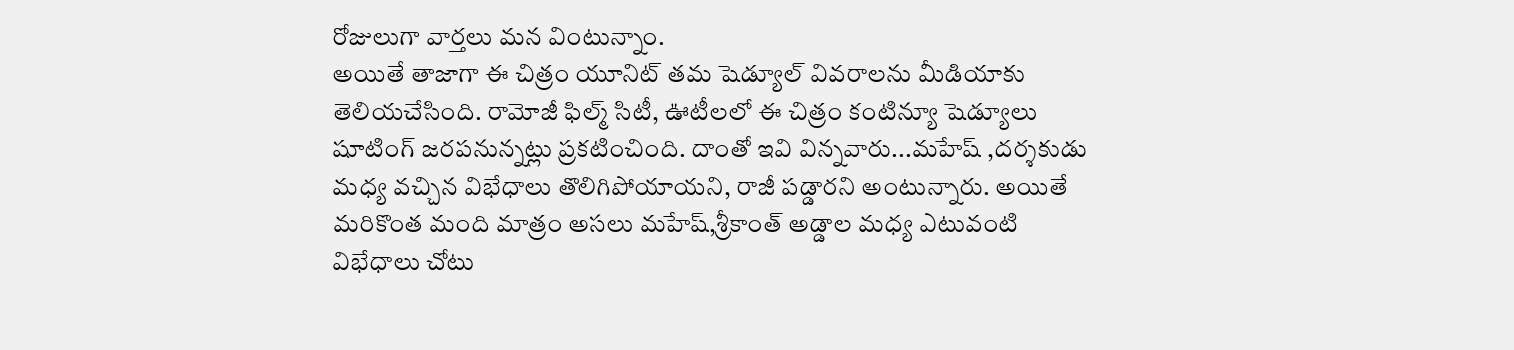రోజులుగా వార్తలు మన వింటున్నాం.
అయితే తాజాగా ఈ చిత్రం యూనిట్ తమ షెడ్యూల్ వివరాలను మీడియాకు తెలియచేసింది. రామోజీ ఫిల్మ్ సిటీ, ఊటీలలో ఈ చిత్రం కంటిన్యూ షెడ్యూలు షూటింగ్ జరపనున్నట్లు ప్రకటించింది. దాంతో ఇవి విన్నవారు...మహేష్ ,దర్శకుడు మధ్య వచ్చిన విభేధాలు తొలిగిపోయాయని, రాజీ పడ్డారని అంటున్నారు. అయితే మరికొంత మంది మాత్రం అసలు మహేష్,శ్రీకాంత్ అడ్డాల మధ్య ఎటువంటి విభేధాలు చోటు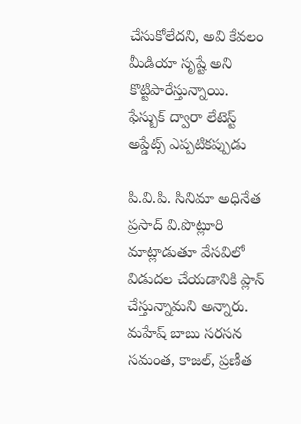చేసుకోలేదని, అవి కేవలం మీడియా సృష్టే అని కొట్టిపారేస్తున్నాయి.
ఫేస్బుక్ ద్వారా లేటెస్ట్ అప్డేట్స్ ఎప్పటికప్పుడు

పి.వి.పి. సినిమా అధినేత ప్రసాద్ వి.పొట్లూరి మాట్లాడుతూ వేసవిలో విడుదల చేయడానికి ప్లాన్ చేస్తున్నామని అన్నారు.
మహేష్ బాబు సరసన సమంత, కాజల్, ప్రణీత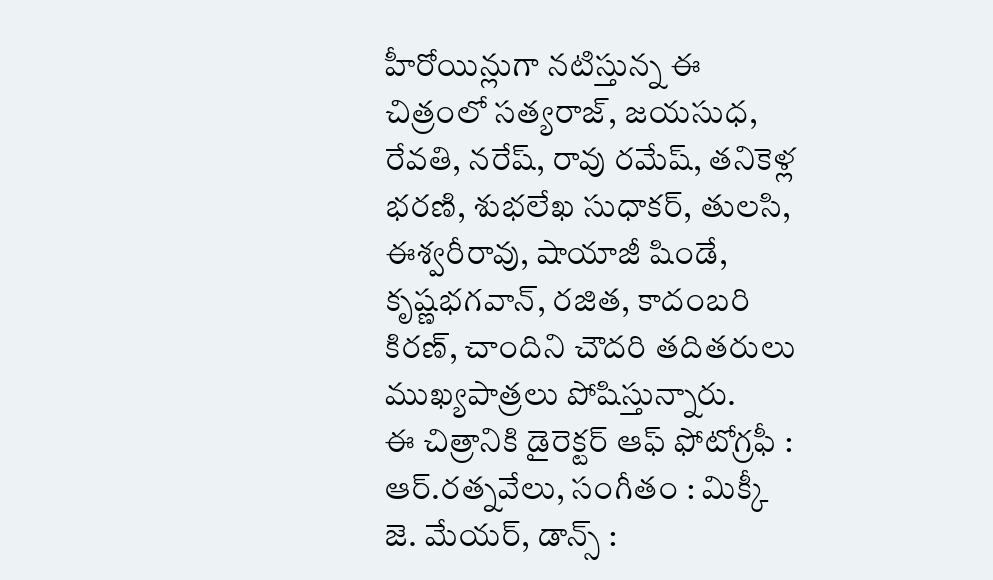హీరోయిన్లుగా నటిస్తున్న ఈ చిత్రంలో సత్యరాజ్, జయసుధ, రేవతి, నరేష్, రావు రమేష్, తనికెళ్ల భరణి, శుభలేఖ సుధాకర్, తులసి, ఈశ్వరీరావు, షాయాజీ షిండే, కృష్ణభగవాన్, రజిత, కాదంబరి కిరణ్, చాందిని చౌదరి తదితరులు ముఖ్యపాత్రలు పోషిస్తున్నారు.
ఈ చిత్రానికి డైరెక్టర్ ఆఫ్ ఫోటోగ్రఫీ : ఆర్.రత్నవేలు, సంగీతం : మిక్కీ జె. మేయర్, డాన్స్ :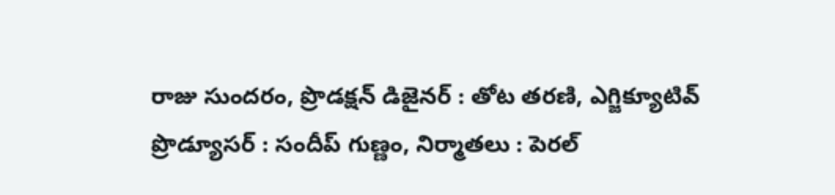రాజు సుందరం, ప్రొడక్షన్ డిజైనర్ : తోట తరణి, ఎగ్జిక్యూటివ్ ప్రొడ్యూసర్ : సందీప్ గుణ్ణం, నిర్మాతలు : పెరల్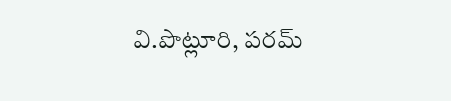వి.పొట్లూరి, పరమ్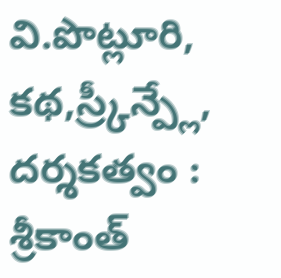వి.పొట్లూరి, కథ,స్ర్కీన్ప్లే, దర్శకత్వం : శ్రీకాంత్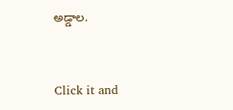అడ్డాల.


Click it and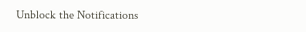Unblock the Notifications